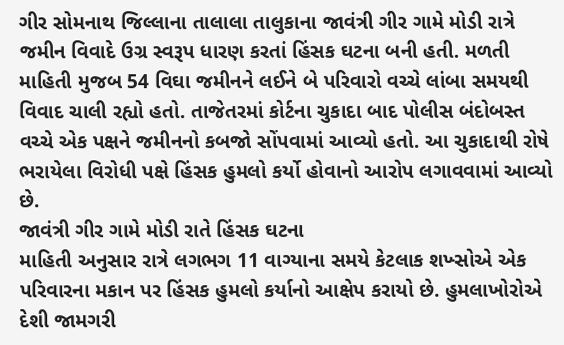ગીર સોમનાથ જિલ્લાના તાલાલા તાલુકાના જાવંત્રી ગીર ગામે મોડી રાત્રે જમીન વિવાદે ઉગ્ર સ્વરૂપ ધારણ કરતાં હિંસક ઘટના બની હતી. મળતી માહિતી મુજબ 54 વિઘા જમીનને લઈને બે પરિવારો વચ્ચે લાંબા સમયથી વિવાદ ચાલી રહ્યો હતો. તાજેતરમાં કોર્ટના ચુકાદા બાદ પોલીસ બંદોબસ્ત વચ્ચે એક પક્ષને જમીનનો કબજો સોંપવામાં આવ્યો હતો. આ ચુકાદાથી રોષે ભરાયેલા વિરોધી પક્ષે હિંસક હુમલો કર્યો હોવાનો આરોપ લગાવવામાં આવ્યો છે.
જાવંત્રી ગીર ગામે મોડી રાતે હિંસક ઘટના
માહિતી અનુસાર રાત્રે લગભગ 11 વાગ્યાના સમયે કેટલાક શખ્સોએ એક પરિવારના મકાન પર હિંસક હુમલો કર્યાનો આક્ષેપ કરાયો છે. હુમલાખોરોએ દેશી જામગરી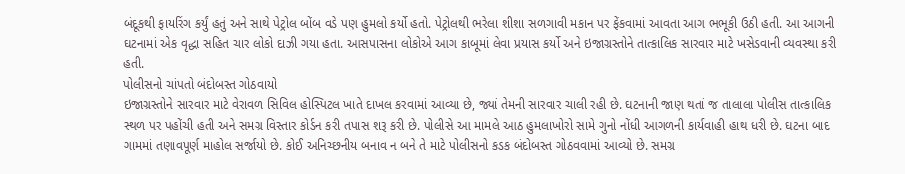બંદૂકથી ફાયરિંગ કર્યું હતું અને સાથે પેટ્રોલ બોંબ વડે પણ હુમલો કર્યો હતો. પેટ્રોલથી ભરેલા શીશા સળગાવી મકાન પર ફેંકવામાં આવતા આગ ભભૂકી ઉઠી હતી. આ આગની ઘટનામાં એક વૃદ્ધા સહિત ચાર લોકો દાઝી ગયા હતા. આસપાસના લોકોએ આગ કાબૂમાં લેવા પ્રયાસ કર્યો અને ઇજાગ્રસ્તોને તાત્કાલિક સારવાર માટે ખસેડવાની વ્યવસ્થા કરી હતી.
પોલીસનો ચાંપતો બંદોબસ્ત ગોઠવાયો
ઇજાગ્રસ્તોને સારવાર માટે વેરાવળ સિવિલ હોસ્પિટલ ખાતે દાખલ કરવામાં આવ્યા છે, જ્યાં તેમની સારવાર ચાલી રહી છે. ઘટનાની જાણ થતાં જ તાલાલા પોલીસ તાત્કાલિક સ્થળ પર પહોંચી હતી અને સમગ્ર વિસ્તાર કોર્ડન કરી તપાસ શરૂ કરી છે. પોલીસે આ મામલે આઠ હુમલાખોરો સામે ગુનો નોંધી આગળની કાર્યવાહી હાથ ધરી છે. ઘટના બાદ ગામમાં તણાવપૂર્ણ માહોલ સર્જાયો છે. કોઈ અનિચ્છનીય બનાવ ન બને તે માટે પોલીસનો કડક બંદોબસ્ત ગોઠવવામાં આવ્યો છે. સમગ્ર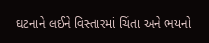ઘટનાને લઈને વિસ્તારમાં ચિંતા અને ભયનો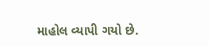માહોલ વ્યાપી ગયો છે.